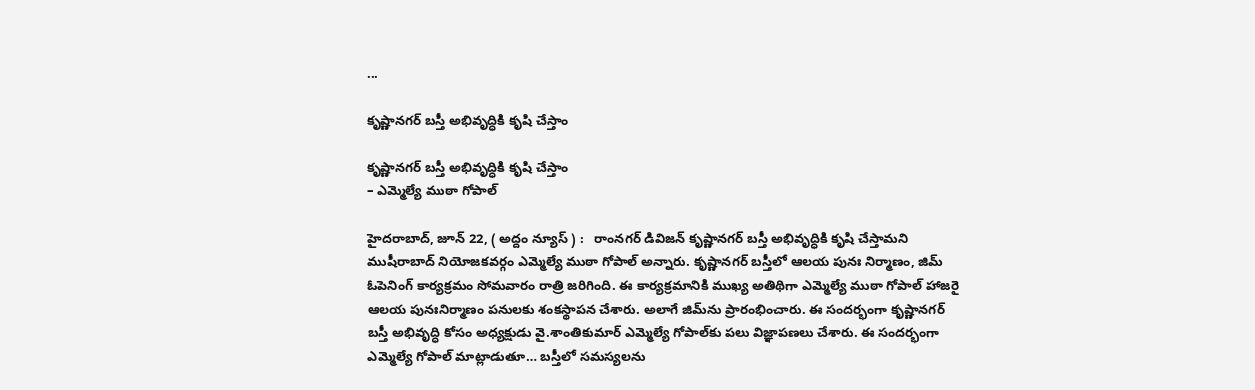...

కృష్ణాన‌గ‌ర్ బ‌స్తీ అభివృద్ధికి కృషి చేస్తాం

కృష్ణాన‌గ‌ర్ బ‌స్తీ అభివృద్ధికి కృషి చేస్తాం
– ఎమ్మెల్యే ముఠా గోపాల్

హైద‌రాబాద్‌, జూన్ 22, ( అద్దం న్యూస్ ) :   రాంన‌గ‌ర్ డివిజ‌న్ కృష్ణాన‌గ‌ర్ బ‌స్తీ అభివృద్ధికి కృషి చేస్తామ‌ని ముషీరాబాద్ నియోజ‌క‌వ‌ర్గం ఎమ్మెల్యే ముఠా గోపాల్ అన్నారు. కృష్ణాన‌గ‌ర్ బ‌స్తీలో ఆల‌య పునః నిర్మాణం, జిమ్ ఓపెనింగ్ కార్య‌క్ర‌మం సోమ‌వారం రాత్రి జ‌రిగింది. ఈ కార్య‌క్ర‌మానికి ముఖ్య అతిథిగా ఎమ్మెల్యే ముఠా గోపాల్ హాజ‌రై ఆల‌య పునఃనిర్మాణం ప‌నుల‌కు శంక‌స్థాప‌న చేశారు. అలాగే జిమ్‌ను ప్రారంభించారు. ఈ సంద‌ర్భంగా కృష్ణాన‌గ‌ర్ బ‌స్తీ అభివృద్ధి కోసం అధ్య‌క్షుడు వై.శాంతికుమార్ ఎమ్మెల్యే గోపాల్‌కు ప‌లు విజ్ఞాప‌ణ‌లు చేశారు. ఈ సంద‌ర్భంగా ఎమ్మెల్యే గోపాల్ మాట్లాడుతూ… బ‌స్తీలో స‌మ‌స్య‌ల‌ను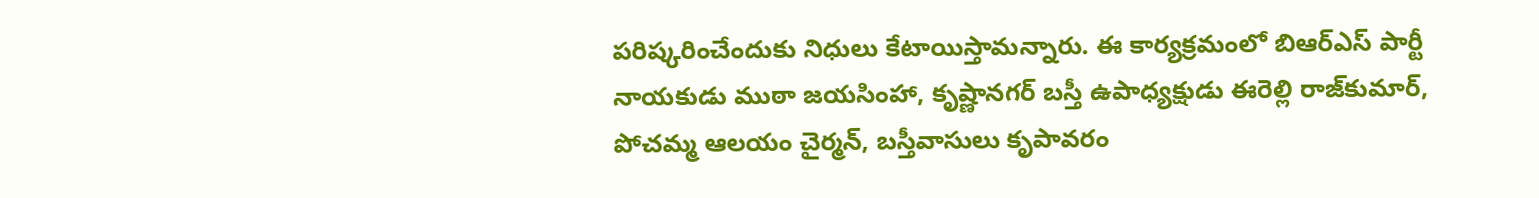ప‌రిష్క‌రించేందుకు నిధులు కేటాయిస్తామ‌న్నారు. ఈ కార్య‌క్ర‌మంలో బిఆర్ఎస్ పార్టీ నాయ‌కుడు ముఠా జ‌య‌సింహా, కృష్ణాన‌గ‌ర్ బ‌స్తీ ఉపాధ్య‌క్షుడు ఈరెల్లి రాజ్‌కుమార్‌, పోచ‌మ్మ ఆల‌యం చైర్మ‌న్‌, బ‌స్తీవాసులు కృపావ‌రం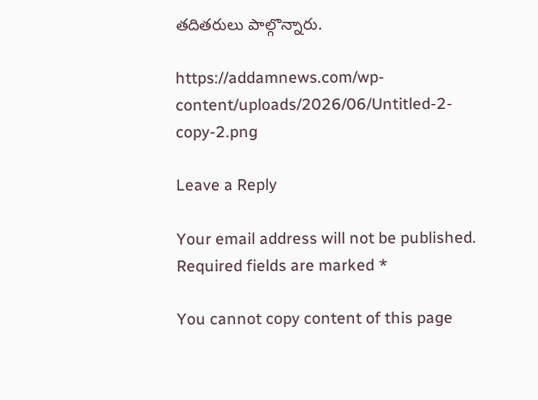త‌దిత‌రులు పాల్గొన్నారు.

https://addamnews.com/wp-content/uploads/2026/06/Untitled-2-copy-2.png

Leave a Reply

Your email address will not be published. Required fields are marked *

You cannot copy content of this page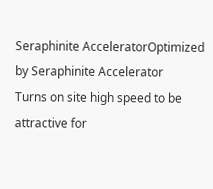Seraphinite AcceleratorOptimized by Seraphinite Accelerator
Turns on site high speed to be attractive for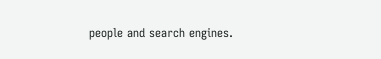people and search engines.